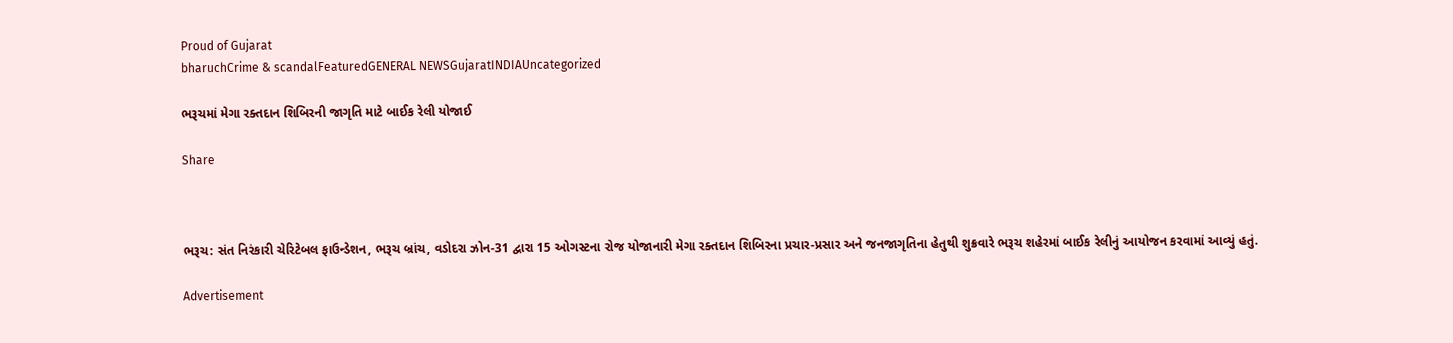Proud of Gujarat
bharuchCrime & scandalFeaturedGENERAL NEWSGujaratINDIAUncategorized

ભરૂચમાં મેગા રક્તદાન શિબિરની જાગૃતિ માટે બાઈક રેલી યોજાઈ

Share



ભરૂચ: સંત નિરંકારી ચેરિટેબલ ફાઉન્ડેશન, ભરૂચ બ્રાંચ, વડોદરા ઝોન-31 દ્વારા 15 ઓગસ્ટના રોજ યોજાનારી મેગા રક્તદાન શિબિરના પ્રચાર-પ્રસાર અને જનજાગૃતિના હેતુથી શુક્રવારે ભરૂચ શહેરમાં બાઈક રેલીનું આયોજન કરવામાં આવ્યું હતું.

Advertisement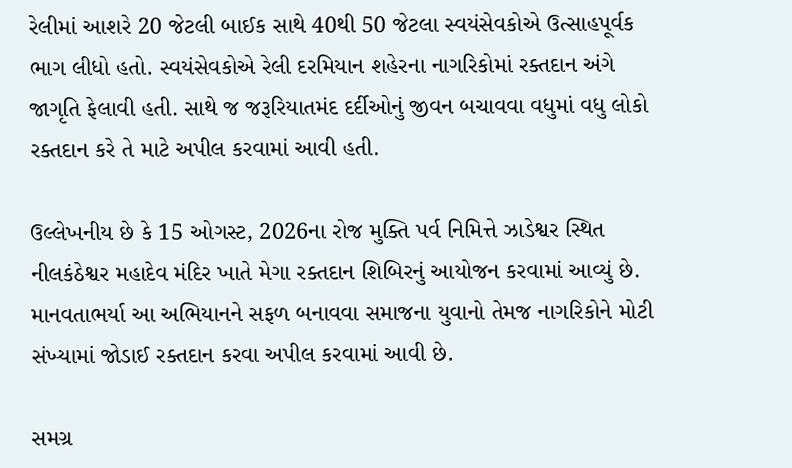રેલીમાં આશરે 20 જેટલી બાઈક સાથે 40થી 50 જેટલા સ્વયંસેવકોએ ઉત્સાહપૂર્વક ભાગ લીધો હતો. સ્વયંસેવકોએ રેલી દરમિયાન શહેરના નાગરિકોમાં રક્તદાન અંગે જાગૃતિ ફેલાવી હતી. સાથે જ જરૂરિયાતમંદ દર્દીઓનું જીવન બચાવવા વધુમાં વધુ લોકો રક્તદાન કરે તે માટે અપીલ કરવામાં આવી હતી.

ઉલ્લેખનીય છે કે 15 ઓગસ્ટ, 2026ના રોજ મુક્તિ પર્વ નિમિત્તે ઝાડેશ્વર સ્થિત નીલકંઠેશ્વર મહાદેવ મંદિર ખાતે મેગા રક્તદાન શિબિરનું આયોજન કરવામાં આવ્યું છે. માનવતાભર્યા આ અભિયાનને સફળ બનાવવા સમાજના યુવાનો તેમજ નાગરિકોને મોટી સંખ્યામાં જોડાઈ રક્તદાન કરવા અપીલ કરવામાં આવી છે.

સમગ્ર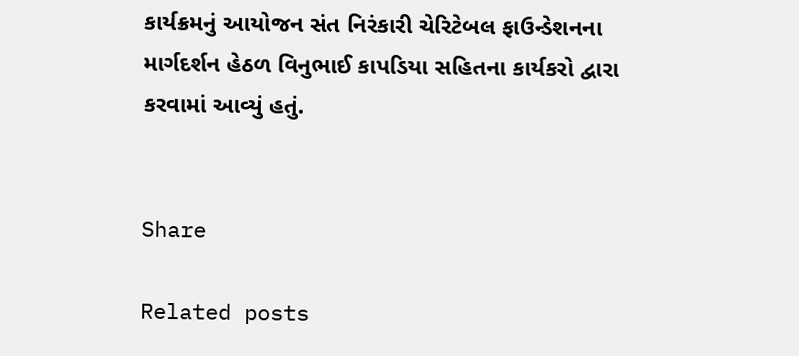કાર્યક્રમનું આયોજન સંત નિરંકારી ચેરિટેબલ ફાઉન્ડેશનના માર્ગદર્શન હેઠળ વિનુભાઈ કાપડિયા સહિતના કાર્યકરો દ્વારા કરવામાં આવ્યું હતું.


Share

Related posts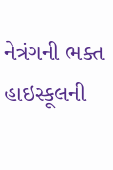નેત્રંગની ભક્ત હાઇસ્કૂલની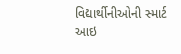વિદ્યાર્થીનીઓની સ્માર્ટ આઇ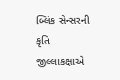બ્લિંક સેન્સરની કૃતિ જીલ્લાકક્ષાએ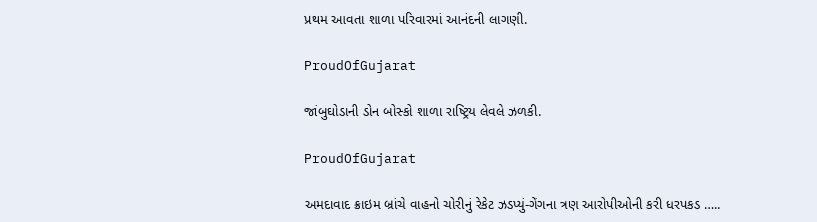પ્રથમ આવતા શાળા પરિવારમાં આનંદની લાગણી.

ProudOfGujarat

જાંબુઘોડાની ડોન બોસ્કો શાળા રાષ્ટ્રિય લેવલે ઝળકી.

ProudOfGujarat

અમદાવાદ ક્રાઇમ બ્રાંચે વાહનો ચોરીનું રેકેટ ઝડપ્યું-ગેંગના ત્રણ આરોપીઓની કરી ધરપકડ …..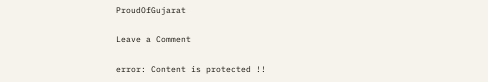ProudOfGujarat

Leave a Comment

error: Content is protected !!